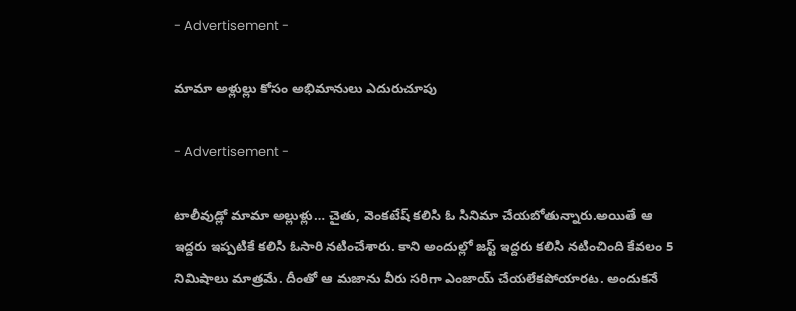- Advertisement -

మామా అళ్లుల్లు కోసం అభిమానులు ఎదురుచూపు

- Advertisement -

టాలీవుడ్లో మామా అల్లుళ్లు… చైతు, వెంకటేష్ కలిసి ఓ సినిమా చేయబోతున్నారు.అయితే ఆ ఇద్దరు ఇప్పటికే కలిసి ఓసారి నటించేశారు. కాని అందుల్లో జస్ట్ ఇద్దరు కలిసి నటించింది కేవలం 5 నిమిషాలు మాత్రమే. దీంతో ఆ మజాను వీరు సరిగా ఎంజాయ్ చేయలేకపోయారట. అందుకనే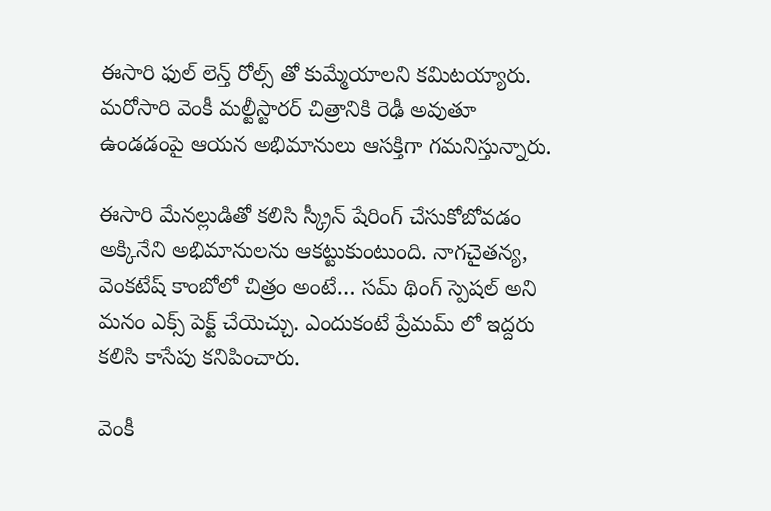ఈసారి ఫుల్ లెన్త్ రోల్స్ తో కుమ్మేయాలని కమిటయ్యారు. మరోసారి వెంకీ మల్టీస్టారర్ చిత్రానికి రెఢీ అవుతూ ఉండడంపై ఆయన అభిమానులు ఆసక్తిగా గమనిస్తున్నారు.

ఈసారి మేనల్లుడితో కలిసి స్క్రీన్ షేరింగ్ చేసుకోబోవడం అక్కినేని అభిమానులను ఆకట్టుకుంటుంది. నాగచైతన్య, వెంకటేష్ కాంబోలో చిత్రం అంటే… సమ్ థింగ్ స్పెషల్ అని మనం ఎక్స్ పెక్ట్ చేయెచ్చు. ఎందుకంటే ప్రేమమ్ లో ఇద్దరు కలిసి కాసేపు కనిపించారు.

వెంకీ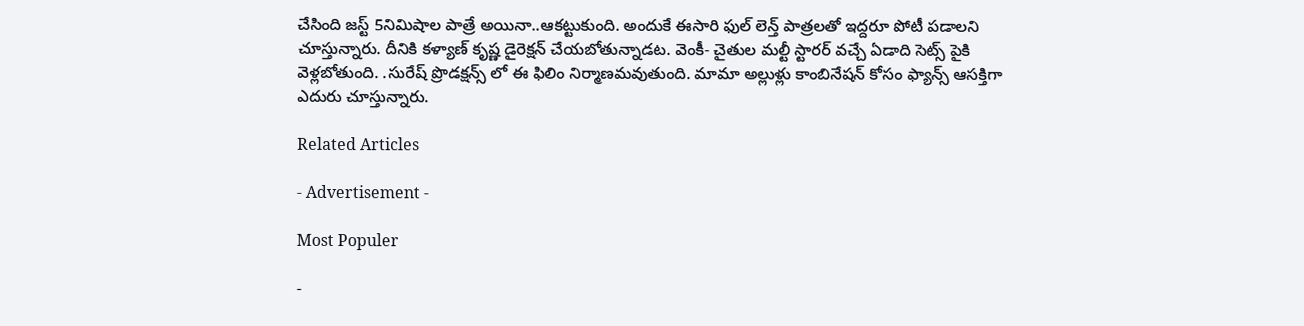చేసింది జస్ట్ 5నిమిషాల పాత్రే అయినా..ఆకట్టుకుంది. అందుకే ఈసారి ఫుల్ లెన్త్ పాత్రలతో ఇద్దరూ పోటీ పడాలని చూస్తున్నారు. దీనికి కళ్యాణ్ కృష్ణ డైరెక్షన్ చేయబోతున్నాడట. వెంకీ- చైతుల మల్టీ స్టారర్ వచ్చే ఏడాది సెట్స్ పైకి వెళ్లబోతుంది. .సురేష్ ప్రొడక్షన్స్ లో ఈ ఫిలిం నిర్మాణమవుతుంది. మామా అల్లుళ్లు కాంబినేషన్ కోసం ఫ్యాన్స్ ఆసక్తిగా ఎదురు చూస్తున్నారు.

Related Articles

- Advertisement -

Most Populer

-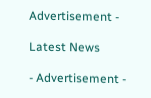Advertisement -

Latest News

- Advertisement -